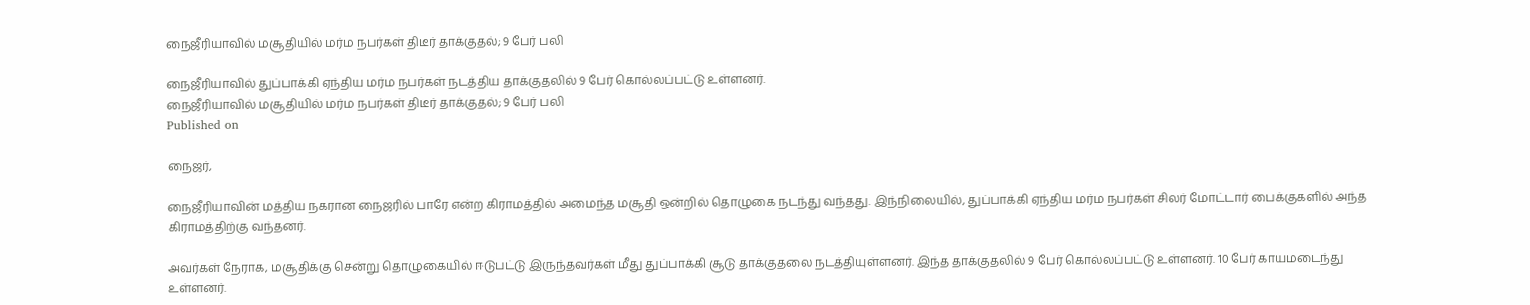நைஜீரியாவில் மசூதியில் மர்ம நபர்கள் திடீர் தாக்குதல்; 9 பேர் பலி

நைஜீரியாவில் துப்பாக்கி ஏந்திய மர்ம நபர்கள் நடத்திய தாக்குதலில் 9 பேர் கொல்லப்பட்டு உள்ளனர்.
நைஜீரியாவில் மசூதியில் மர்ம நபர்கள் திடீர் தாக்குதல்; 9 பேர் பலி
Published on

நைஜர்,

நைஜீரியாவின் மத்திய நகரான நைஜரில் பாரே என்ற கிராமத்தில் அமைந்த மசூதி ஒன்றில் தொழுகை நடந்து வந்தது. இந்நிலையில், துப்பாக்கி ஏந்திய மர்ம நபர்கள் சிலர் மோட்டார் பைக்குகளில் அந்த கிராமத்திற்கு வந்தனர்.

அவர்கள் நேராக, மசூதிக்கு சென்று தொழுகையில் ஈடுபட்டு இருந்தவர்கள் மீது துப்பாக்கி சூடு தாக்குதலை நடத்தியுள்ளனர். இந்த தாக்குதலில் 9 பேர் கொல்லப்பட்டு உள்ளனர். 10 பேர் காயமடைந்து உள்ளனர்.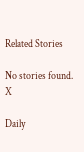Related Stories

No stories found.
X

Daily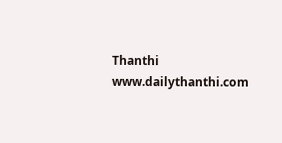Thanthi
www.dailythanthi.com